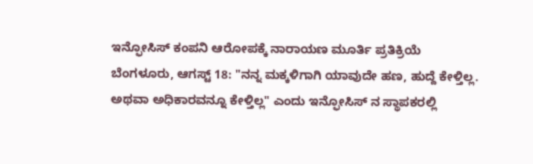ಇನ್ಫೋಸಿಸ್ ಕಂಪನಿ ಆರೋಪಕ್ಕೆ ನಾರಾಯಣ ಮೂರ್ತಿ ಪ್ರತಿಕ್ರಿಯೆ
ಬೆಂಗಳೂರು, ಆಗಸ್ಟ್ 18: "ನನ್ನ ಮಕ್ಕಳಿಗಾಗಿ ಯಾವುದೇ ಹಣ, ಹುದ್ದೆ ಕೇಳ್ತಿಲ್ಲ. ಅಥವಾ ಅಧಿಕಾರವನ್ನೂ ಕೇಳ್ತಿಲ್ಲ" ಎಂದು ಇನ್ಫೋಸಿಸ್ ನ ಸ್ಥಾಪಕರಲ್ಲಿ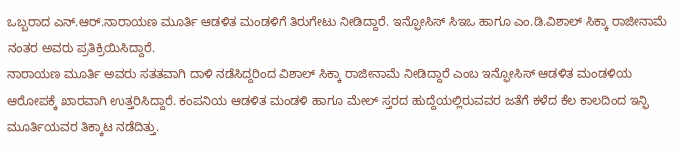ಒಬ್ಬರಾದ ಎನ್.ಆರ್.ನಾರಾಯಣ ಮೂರ್ತಿ ಆಡಳಿತ ಮಂಡಳಿಗೆ ತಿರುಗೇಟು ನೀಡಿದ್ದಾರೆ. ಇನ್ಫೋಸಿಸ್ ಸಿಇಒ ಹಾಗೂ ಎಂ.ಡಿ.ವಿಶಾಲ್ ಸಿಕ್ಕಾ ರಾಜೀನಾಮೆ ನಂತರ ಅವರು ಪ್ರತಿಕ್ರಿಯಿಸಿದ್ದಾರೆ.
ನಾರಾಯಣ ಮೂರ್ತಿ ಅವರು ಸತತವಾಗಿ ದಾಳಿ ನಡೆಸಿದ್ದರಿಂದ ವಿಶಾಲ್ ಸಿಕ್ಕಾ ರಾಜೀನಾಮೆ ನೀಡಿದ್ದಾರೆ ಎಂಬ ಇನ್ಫೋಸಿಸ್ ಆಡಳಿತ ಮಂಡಳಿಯ ಆರೋಪಕ್ಕೆ ಖಾರವಾಗಿ ಉತ್ತರಿಸಿದ್ದಾರೆ. ಕಂಪನಿಯ ಆಡಳಿತ ಮಂಡಳಿ ಹಾಗೂ ಮೇಲ್ ಸ್ತರದ ಹುದ್ದೆಯಲ್ಲಿರುವವರ ಜತೆಗೆ ಕಳೆದ ಕೆಲ ಕಾಲದಿಂದ ಇನ್ಫಿ ಮೂರ್ತಿಯವರ ತಿಕ್ಕಾಟ ನಡೆದಿತ್ತು.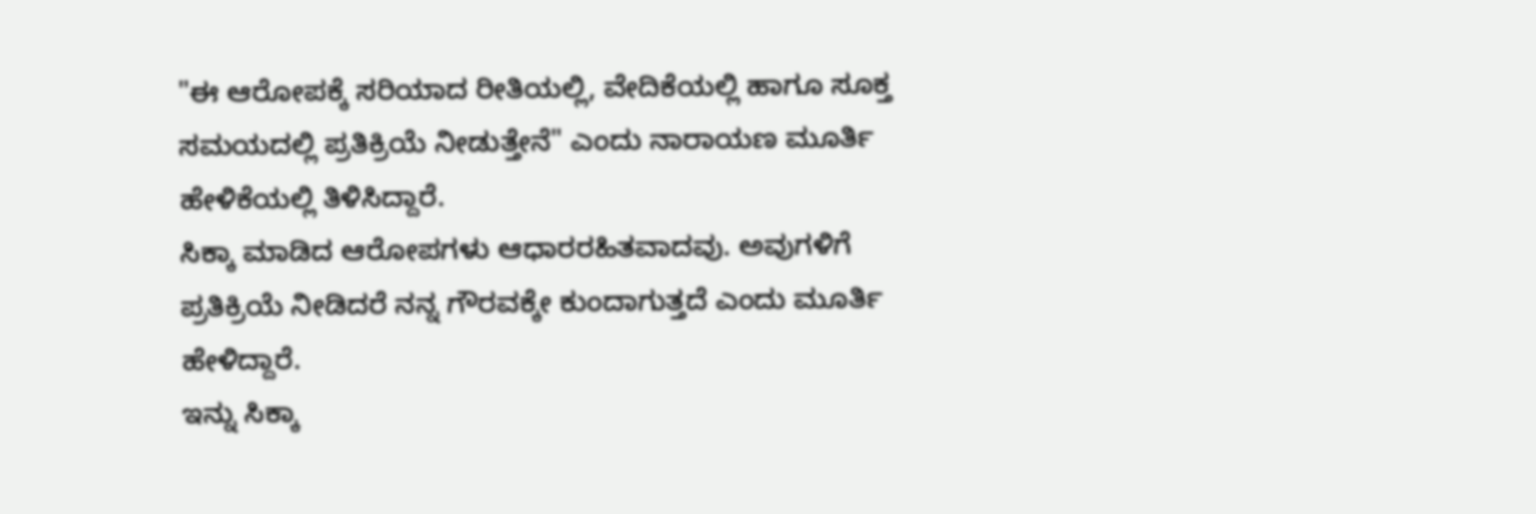"ಈ ಆರೋಪಕ್ಕೆ ಸರಿಯಾದ ರೀತಿಯಲ್ಲಿ, ವೇದಿಕೆಯಲ್ಲಿ ಹಾಗೂ ಸೂಕ್ತ ಸಮಯದಲ್ಲಿ ಪ್ರತಿಕ್ರಿಯೆ ನೀಡುತ್ತೇನೆ" ಎಂದು ನಾರಾಯಣ ಮೂರ್ತಿ ಹೇಳಿಕೆಯಲ್ಲಿ ತಿಳಿಸಿದ್ದಾರೆ.
ಸಿಕ್ಕಾ ಮಾಡಿದ ಆರೋಪಗಳು ಆಧಾರರಹಿತವಾದವು. ಅವುಗಳಿಗೆ ಪ್ರತಿಕ್ರಿಯೆ ನೀಡಿದರೆ ನನ್ನ ಗೌರವಕ್ಕೇ ಕುಂದಾಗುತ್ತದೆ ಎಂದು ಮೂರ್ತಿ ಹೇಳಿದ್ದಾರೆ.
ಇನ್ನು ಸಿಕ್ಕಾ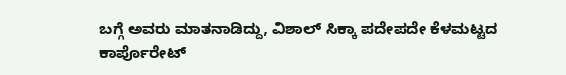ಬಗ್ಗೆ ಅವರು ಮಾತನಾಡಿದ್ದು, ವಿಶಾಲ್ ಸಿಕ್ಕಾ ಪದೇಪದೇ ಕೆಳಮಟ್ಟದ ಕಾರ್ಪೊರೇಟ್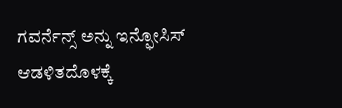ಗವರ್ನೆನ್ಸ್ ಅನ್ನು ಇನ್ಫೋಸಿಸ್ ಆಡಳಿತದೊಳಕ್ಕೆ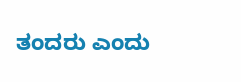ತಂದರು ಎಂದು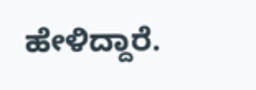ಹೇಳಿದ್ದಾರೆ.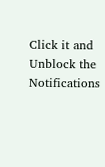Click it and Unblock the Notifications